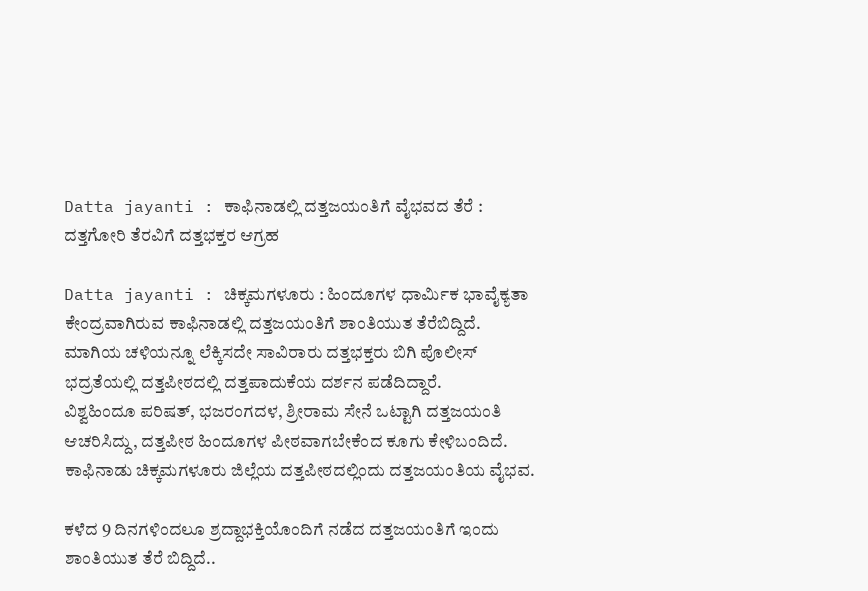Datta jayanti : ಕಾಫಿನಾಡಲ್ಲಿ ದತ್ತಜಯಂತಿಗೆ ವೈಭವದ ತೆರೆ : ದತ್ತಗೋರಿ ತೆರವಿಗೆ ದತ್ತಭಕ್ತರ ಆಗ್ರಹ

Datta jayanti : ಚಿಕ್ಕಮಗಳೂರು : ಹಿಂದೂಗಳ ಧಾರ್ಮಿಕ ಭಾವೈಕ್ಯತಾ ಕೇಂದ್ರವಾಗಿರುವ ಕಾಫಿನಾಡಲ್ಲಿ ದತ್ತಜಯಂತಿಗೆ ಶಾಂತಿಯುತ ತೆರೆಬಿದ್ದಿದೆ. ಮಾಗಿಯ ಚಳಿಯನ್ನೂ ಲೆಕ್ಕಿಸದೇ ಸಾವಿರಾರು ದತ್ತಭಕ್ತರು ಬಿಗಿ ಪೊಲೀಸ್ ಭದ್ರತೆಯಲ್ಲಿ ದತ್ತಪೀಠದಲ್ಲಿ ದತ್ತಪಾದುಕೆಯ ದರ್ಶನ ಪಡೆದಿದ್ದಾರೆ.
ವಿಶ್ವಹಿಂದೂ ಪರಿಷತ್, ಭಜರಂಗದಳ, ಶ್ರೀರಾಮ ಸೇನೆ ಒಟ್ಟಾಗಿ ದತ್ತಜಯಂತಿ ಆಚರಿಸಿದ್ದು, ದತ್ತಪೀಠ ಹಿಂದೂಗಳ ಪೀಠವಾಗಬೇಕೆಂದ ಕೂಗು ಕೇಳಿಬಂದಿದೆ. ಕಾಫಿನಾಡು ಚಿಕ್ಕಮಗಳೂರು ಜಿಲ್ಲೆಯ ದತ್ತಪೀಠದಲ್ಲಿಂದು ದತ್ತಜಯಂತಿಯ ವೈಭವ.

ಕಳೆದ 9 ದಿನಗಳಿಂದಲೂ ಶ್ರದ್ದಾಭಕ್ತಿಯೊಂದಿಗೆ ನಡೆದ ದತ್ತಜಯಂತಿಗೆ ಇಂದು ಶಾಂತಿಯುತ ತೆರೆ ಬಿದ್ದಿದೆ..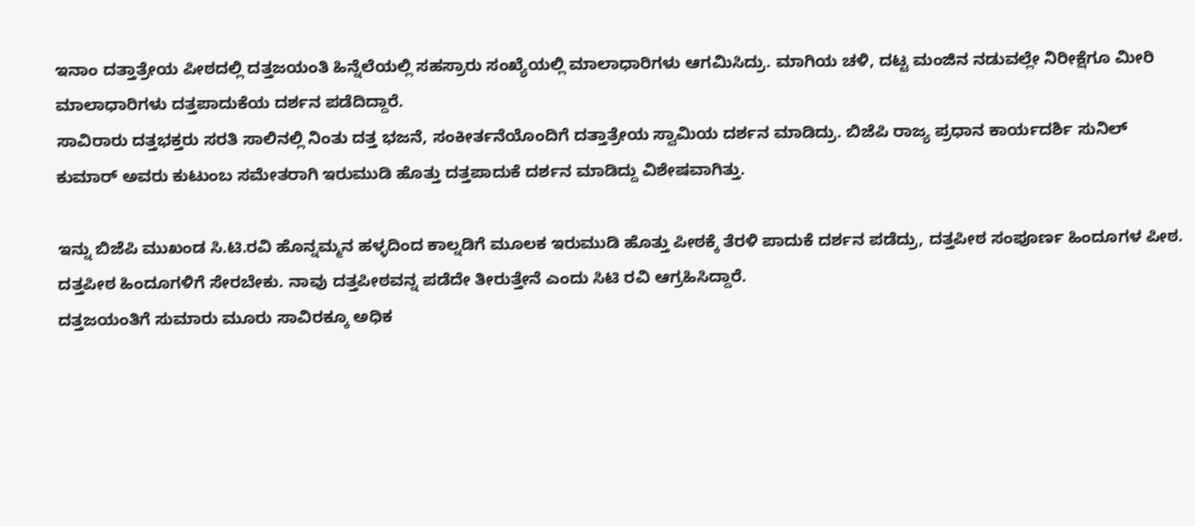ಇನಾಂ ದತ್ತಾತ್ರೇಯ ಪೀಠದಲ್ಲಿ ದತ್ತಜಯಂತಿ ಹಿನ್ನೆಲೆಯಲ್ಲಿ ಸಹಸ್ರಾರು ಸಂಖ್ಯೆಯಲ್ಲಿ ಮಾಲಾಧಾರಿಗಳು ಆಗಮಿಸಿದ್ರು. ಮಾಗಿಯ ಚಳಿ, ದಟ್ಟ ಮಂಜಿನ ನಡುವಲ್ಲೇ ನಿರೀಕ್ಷೆಗೂ ಮೀರಿ ಮಾಲಾಧಾರಿಗಳು ದತ್ತಪಾದುಕೆಯ ದರ್ಶನ ಪಡೆದಿದ್ದಾರೆ.
ಸಾವಿರಾರು ದತ್ತಭಕ್ತರು ಸರತಿ ಸಾಲಿನಲ್ಲಿ ನಿಂತು ದತ್ತ ಭಜನೆ, ಸಂಕೀರ್ತನೆಯೊಂದಿಗೆ ದತ್ತಾತ್ರೇಯ ಸ್ವಾಮಿಯ ದರ್ಶನ ಮಾಡಿದ್ರು. ಬಿಜೆಪಿ ರಾಜ್ಯ ಪ್ರಧಾನ ಕಾರ್ಯದರ್ಶಿ ಸುನಿಲ್ ಕುಮಾರ್ ಅವರು ಕುಟುಂಬ ಸಮೇತರಾಗಿ ಇರುಮುಡಿ ಹೊತ್ತು ದತ್ತಪಾದುಕೆ ದರ್ಶನ ಮಾಡಿದ್ದು ವಿಶೇಷವಾಗಿತ್ತು.

ಇನ್ನು ಬಿಜೆಪಿ ಮುಖಂಡ ಸಿ.ಟಿ.ರವಿ ಹೊನ್ನಮ್ಮನ ಹಳ್ಳದಿಂದ ಕಾಲ್ನಡಿಗೆ ಮೂಲಕ ಇರುಮುಡಿ ಹೊತ್ತು ಪೀಠಕ್ಕೆ ತೆರಳಿ ಪಾದುಕೆ ದರ್ಶನ ಪಡೆದ್ರು, ದತ್ತಪೀಠ ಸಂಪೂರ್ಣ ಹಿಂದೂಗಳ ಪೀಠ. ದತ್ತಪೀಠ ಹಿಂದೂಗಳಿಗೆ ಸೇರಬೇಕು. ನಾವು ದತ್ತಪೀಠವನ್ನ ಪಡೆದೇ ತೀರುತ್ತೇನೆ ಎಂದು ಸಿಟಿ ರವಿ ಆಗ್ರಹಿಸಿದ್ದಾರೆ.
ದತ್ತಜಯಂತಿಗೆ ಸುಮಾರು ಮೂರು ಸಾವಿರಕ್ಕೂ ಅಧಿಕ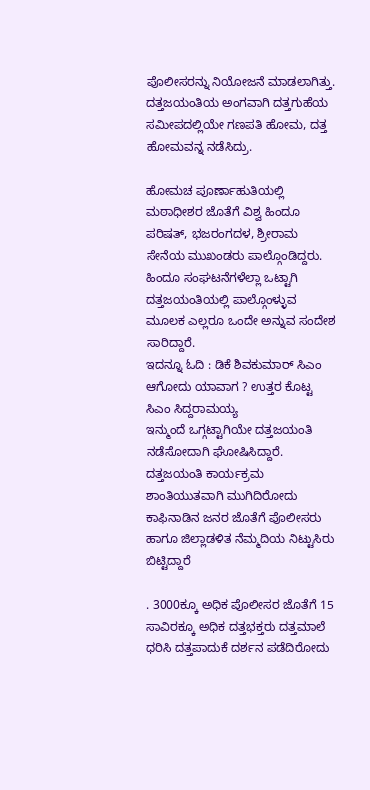ಪೊಲೀಸರನ್ನು ನಿಯೋಜನೆ ಮಾಡಲಾಗಿತ್ತು. ದತ್ತಜಯಂತಿಯ ಅಂಗವಾಗಿ ದತ್ತಗುಹೆಯ ಸಮೀಪದಲ್ಲಿಯೇ ಗಣಪತಿ ಹೋಮ, ದತ್ತ ಹೋಮವನ್ನ ನಡೆಸಿದ್ರು.

ಹೋಮಚ ಪೂರ್ಣಾಹುತಿಯಲ್ಲಿ ಮಠಾಧೀಶರ ಜೊತೆಗೆ ವಿಶ್ವ ಹಿಂದೂ ಪರಿಷತ್, ಭಜರಂಗದಳ, ಶ್ರೀರಾಮ ಸೇನೆಯ ಮುಖಂಡರು ಪಾಲ್ಗೊಂಡಿದ್ದರು. ಹಿಂದೂ ಸಂಘಟನೆಗಳೆಲ್ಲಾ ಒಟ್ಟಾಗಿ ದತ್ತಜಯಂತಿಯಲ್ಲಿ ಪಾಲ್ಗೊಂಳ್ಳುವ ಮೂಲಕ ಎಲ್ಲರೂ ಒಂದೇ ಅನ್ನುವ ಸಂದೇಶ ಸಾರಿದ್ದಾರೆ.
ಇದನ್ನೂ ಓದಿ : ಡಿಕೆ ಶಿವಕುಮಾರ್ ಸಿಎಂ ಆಗೋದು ಯಾವಾಗ ? ಉತ್ತರ ಕೊಟ್ಟ ಸಿಎಂ ಸಿದ್ದರಾಮಯ್ಯ
ಇನ್ಮುಂದೆ ಒಗ್ಗಟ್ಟಾಗಿಯೇ ದತ್ತಜಯಂತಿ ನಡೆಸೋದಾಗಿ ಘೋಷಿಸಿದ್ದಾರೆ. ದತ್ತಜಯಂತಿ ಕಾರ್ಯಕ್ರಮ ಶಾಂತಿಯುತವಾಗಿ ಮುಗಿದಿರೋದು ಕಾಫಿನಾಡಿನ ಜನರ ಜೊತೆಗೆ ಪೊಲೀಸರು ಹಾಗೂ ಜಿಲ್ಲಾಡಳಿತ ನೆಮ್ಮದಿಯ ನಿಟ್ಟುಸಿರು ಬಿಟ್ಟಿದ್ದಾರೆ

. 3000ಕ್ಕೂ ಅಧಿಕ ಪೊಲೀಸರ ಜೊತೆಗೆ 15 ಸಾವಿರಕ್ಕೂ ಅಧಿಕ ದತ್ತಭಕ್ತರು ದತ್ತಮಾಲೆ ಧರಿಸಿ ದತ್ತಪಾದುಕೆ ದರ್ಶನ ಪಡೆದಿರೋದು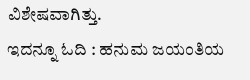ವಿಶೇಷವಾಗಿತ್ತು.
ಇದನ್ನೂ ಓದಿ : ಹನುಮ ಜಯಂತಿಯ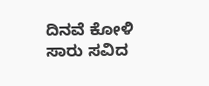ದಿನವೆ ಕೋಳಿ ಸಾರು ಸವಿದ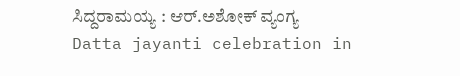ಸಿದ್ದರಾಮಯ್ಯ : ಆರ್.ಅಶೋಕ್ ವ್ಯಂಗ್ಯ
Datta jayanti celebration in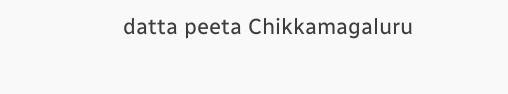datta peeta Chikkamagaluru